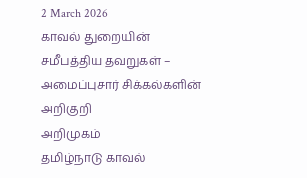2 March 2026
காவல் துறையின் சமீபத்திய தவறுகள் – அமைப்புசார் சிக்கல்களின் அறிகுறி
அறிமுகம்
தமிழ்நாடு காவல்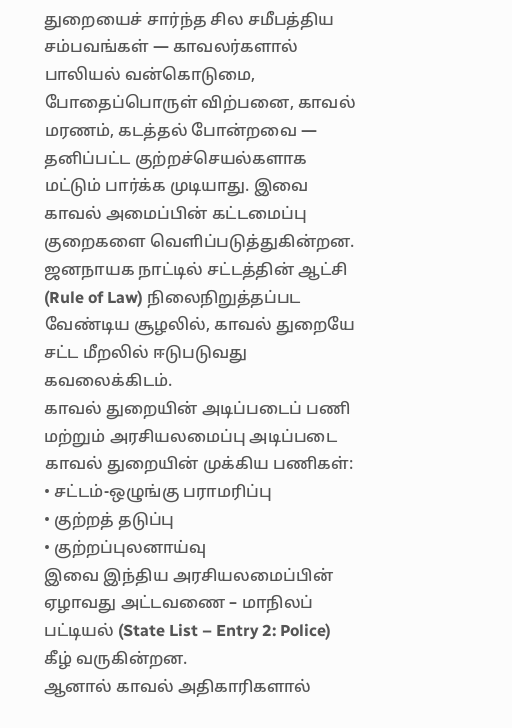துறையைச் சார்ந்த சில சமீபத்திய சம்பவங்கள் — காவலர்களால் பாலியல் வன்கொடுமை, போதைப்பொருள் விற்பனை, காவல் மரணம், கடத்தல் போன்றவை — தனிப்பட்ட குற்றச்செயல்களாக மட்டும் பார்க்க முடியாது. இவை காவல் அமைப்பின் கட்டமைப்பு குறைகளை வெளிப்படுத்துகின்றன. ஜனநாயக நாட்டில் சட்டத்தின் ஆட்சி (Rule of Law) நிலைநிறுத்தப்பட வேண்டிய சூழலில், காவல் துறையே சட்ட மீறலில் ஈடுபடுவது கவலைக்கிடம்.
காவல் துறையின் அடிப்படைப் பணி மற்றும் அரசியலமைப்பு அடிப்படை
காவல் துறையின் முக்கிய பணிகள்:
• சட்டம்-ஒழுங்கு பராமரிப்பு
• குற்றத் தடுப்பு
• குற்றப்புலனாய்வு
இவை இந்திய அரசியலமைப்பின் ஏழாவது அட்டவணை – மாநிலப் பட்டியல் (State List – Entry 2: Police) கீழ் வருகின்றன.
ஆனால் காவல் அதிகாரிகளால்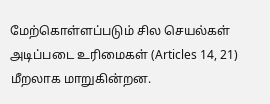மேற்கொள்ளப்படும் சில செயல்கள் அடிப்படை உரிமைகள் (Articles 14, 21) மீறலாக மாறுகின்றன.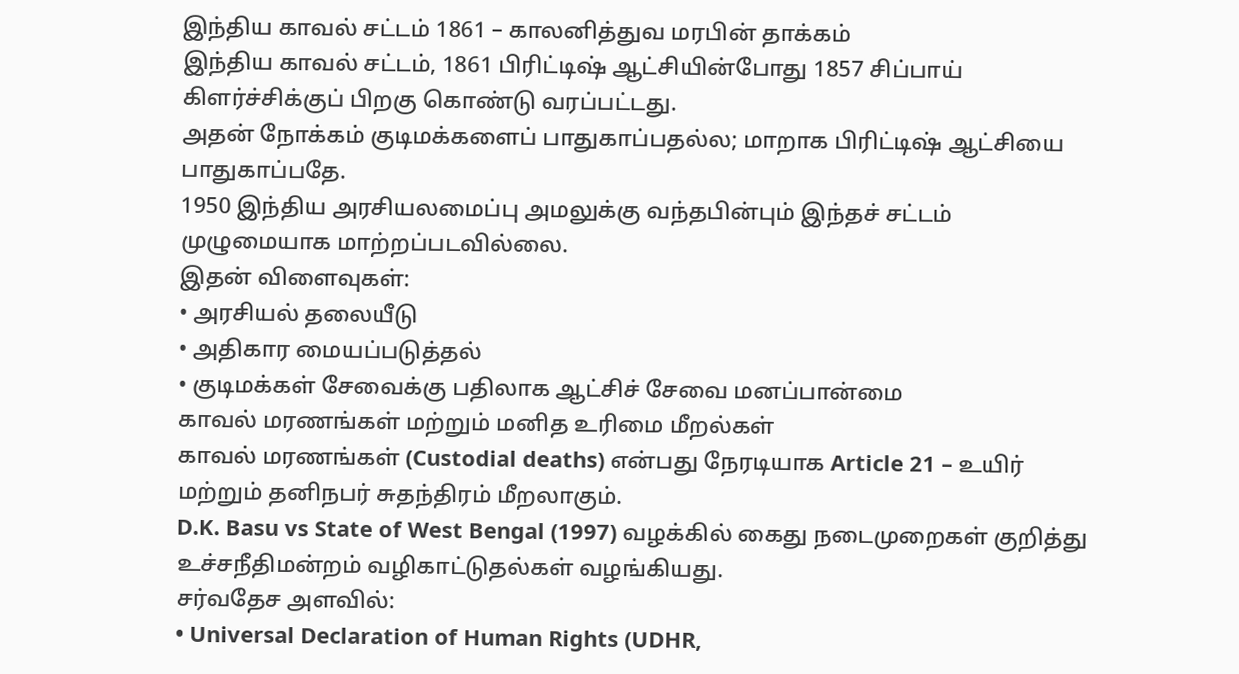இந்திய காவல் சட்டம் 1861 – காலனித்துவ மரபின் தாக்கம்
இந்திய காவல் சட்டம், 1861 பிரிட்டிஷ் ஆட்சியின்போது 1857 சிப்பாய் கிளர்ச்சிக்குப் பிறகு கொண்டு வரப்பட்டது.
அதன் நோக்கம் குடிமக்களைப் பாதுகாப்பதல்ல; மாறாக பிரிட்டிஷ் ஆட்சியை பாதுகாப்பதே.
1950 இந்திய அரசியலமைப்பு அமலுக்கு வந்தபின்பும் இந்தச் சட்டம் முழுமையாக மாற்றப்படவில்லை.
இதன் விளைவுகள்:
• அரசியல் தலையீடு
• அதிகார மையப்படுத்தல்
• குடிமக்கள் சேவைக்கு பதிலாக ஆட்சிச் சேவை மனப்பான்மை
காவல் மரணங்கள் மற்றும் மனித உரிமை மீறல்கள்
காவல் மரணங்கள் (Custodial deaths) என்பது நேரடியாக Article 21 – உயிர் மற்றும் தனிநபர் சுதந்திரம் மீறலாகும்.
D.K. Basu vs State of West Bengal (1997) வழக்கில் கைது நடைமுறைகள் குறித்து உச்சநீதிமன்றம் வழிகாட்டுதல்கள் வழங்கியது.
சர்வதேச அளவில்:
• Universal Declaration of Human Rights (UDHR,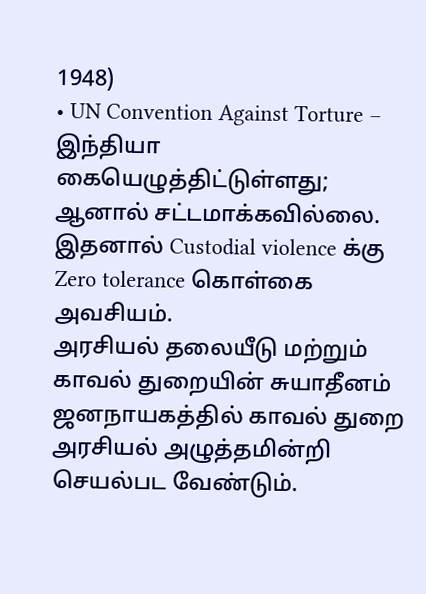1948)
• UN Convention Against Torture – இந்தியா கையெழுத்திட்டுள்ளது; ஆனால் சட்டமாக்கவில்லை.
இதனால் Custodial violence க்கு Zero tolerance கொள்கை அவசியம்.
அரசியல் தலையீடு மற்றும் காவல் துறையின் சுயாதீனம்
ஜனநாயகத்தில் காவல் துறை அரசியல் அழுத்தமின்றி செயல்பட வேண்டும்.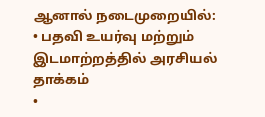ஆனால் நடைமுறையில்:
• பதவி உயர்வு மற்றும் இடமாற்றத்தில் அரசியல் தாக்கம்
•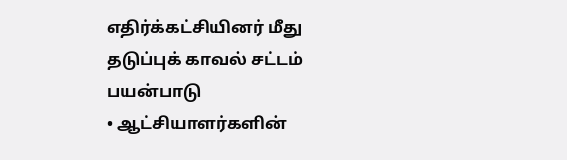எதிர்க்கட்சியினர் மீது தடுப்புக் காவல் சட்டம் பயன்பாடு
• ஆட்சியாளர்களின்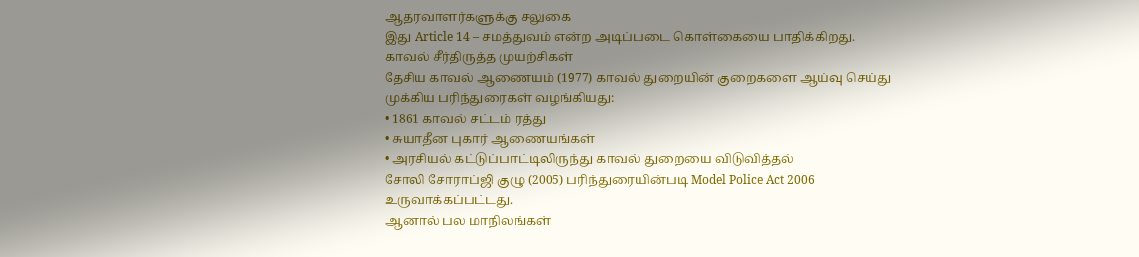ஆதரவாளர்களுக்கு சலுகை
இது Article 14 – சமத்துவம் என்ற அடிப்படை கொள்கையை பாதிக்கிறது.
காவல் சீர்திருத்த முயற்சிகள்
தேசிய காவல் ஆணையம் (1977) காவல் துறையின் குறைகளை ஆய்வு செய்து முக்கிய பரிந்துரைகள் வழங்கியது:
• 1861 காவல் சட்டம் ரத்து
• சுயாதீன புகார் ஆணையங்கள்
• அரசியல் கட்டுப்பாட்டிலிருந்து காவல் துறையை விடுவித்தல்
சோலி சோராப்ஜி குழு (2005) பரிந்துரையின்படி Model Police Act 2006 உருவாக்கப்பட்டது.
ஆனால் பல மாநிலங்கள்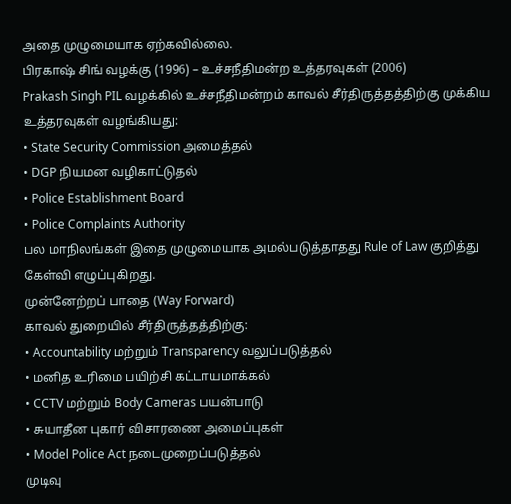அதை முழுமையாக ஏற்கவில்லை.
பிரகாஷ் சிங் வழக்கு (1996) – உச்சநீதிமன்ற உத்தரவுகள் (2006)
Prakash Singh PIL வழக்கில் உச்சநீதிமன்றம் காவல் சீர்திருத்தத்திற்கு முக்கிய உத்தரவுகள் வழங்கியது:
• State Security Commission அமைத்தல்
• DGP நியமன வழிகாட்டுதல்
• Police Establishment Board
• Police Complaints Authority
பல மாநிலங்கள் இதை முழுமையாக அமல்படுத்தாதது Rule of Law குறித்து கேள்வி எழுப்புகிறது.
முன்னேற்றப் பாதை (Way Forward)
காவல் துறையில் சீர்திருத்தத்திற்கு:
• Accountability மற்றும் Transparency வலுப்படுத்தல்
• மனித உரிமை பயிற்சி கட்டாயமாக்கல்
• CCTV மற்றும் Body Cameras பயன்பாடு
• சுயாதீன புகார் விசாரணை அமைப்புகள்
• Model Police Act நடைமுறைப்படுத்தல்
முடிவு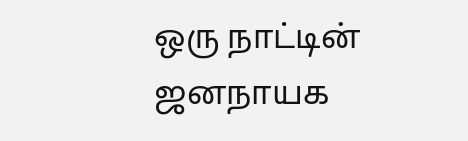ஒரு நாட்டின் ஜனநாயக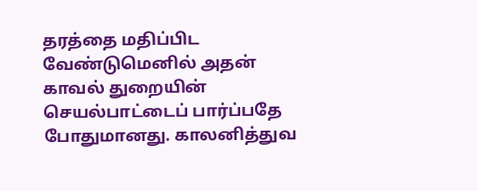தரத்தை மதிப்பிட வேண்டுமெனில் அதன் காவல் துறையின் செயல்பாட்டைப் பார்ப்பதே போதுமானது. காலனித்துவ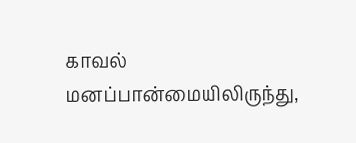காவல் மனப்பான்மையிலிருந்து,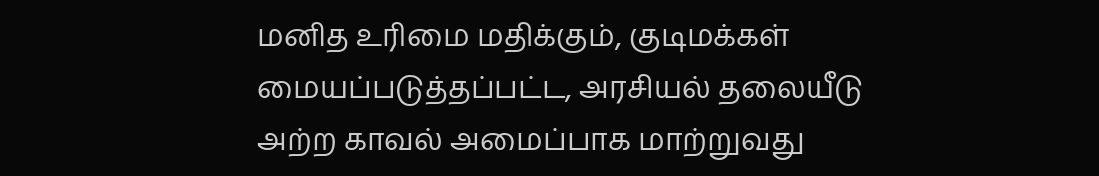மனித உரிமை மதிக்கும், குடிமக்கள் மையப்படுத்தப்பட்ட, அரசியல் தலையீடு அற்ற காவல் அமைப்பாக மாற்றுவது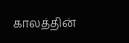காலத்தின்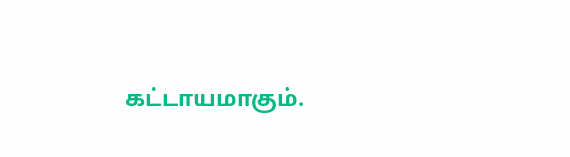கட்டாயமாகும்.